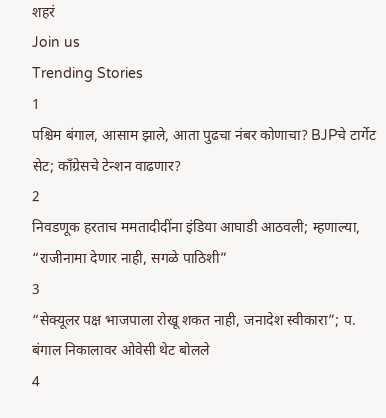शहरं
Join us
Trending Stories
1
पश्चिम बंगाल, आसाम झाले, आता पुढचा नंबर कोणाचा? BJPचे टार्गेट सेट; काँग्रेसचे टेन्शन वाढणार?
2
निवडणूक हरताच ममतादीदींना इंडिया आघाडी आठवली; म्हणाल्या, “राजीनामा देणार नाही, सगळे पाठिशी”
3
“सेक्यूलर पक्ष भाजपाला रोखू शकत नाही, जनादेश स्वीकारा”; प. बंगाल निकालावर ओवेसी थेट बोलले
4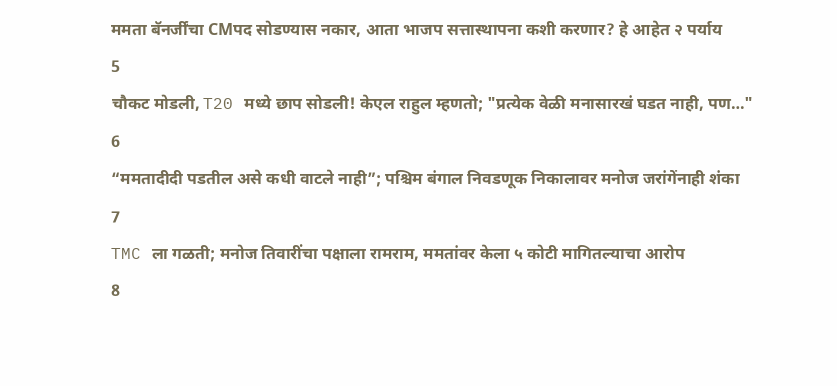ममता बॅनर्जींचा CMपद सोडण्यास नकार, आता भाजप सत्तास्थापना कशी करणार? हे आहेत २ पर्याय
5
चौकट मोडली, T20 मध्ये छाप सोडली! केएल राहुल म्हणतो; "प्रत्येक वेळी मनासारखं घडत नाही, पण…"
6
“ममतादीदी पडतील असे कधी वाटले नाही”; पश्चिम बंगाल निवडणूक निकालावर मनोज जरांगेंनाही शंका
7
TMC ला गळती; मनोज तिवारींचा पक्षाला रामराम, ममतांवर केला ५ कोटी मागितल्याचा आरोप
8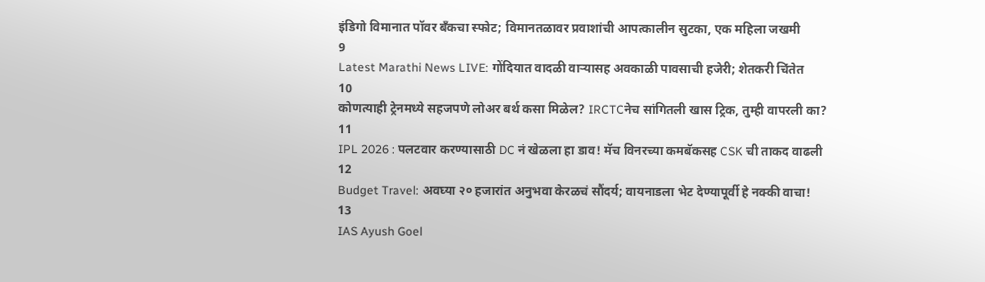इंडिगो विमानात पॉवर बँकचा स्फोट; विमानतळावर प्रवाशांची आपत्कालीन सुटका, एक महिला जखमी
9
Latest Marathi News LIVE: गोंदियात वादळी वाऱ्यासह अवकाळी पावसाची हजेरी; शेतकरी चिंतेत
10
कोणत्याही ट्रेनमध्ये सहजपणे लोअर बर्थ कसा मिळेल? IRCTCनेच सांगितली खास ट्रिक, तुम्ही वापरली का?
11
IPL 2026 : पलटवार करण्यासाठी DC नं खेळला हा डाव! मॅच विनरच्या कमबॅकसह CSK ची ताकद वाढली
12
Budget Travel: अवघ्या २० हजारांत अनुभवा केरळचं सौंदर्य; वायनाडला भेट देण्यापूर्वी हे नक्की वाचा!
13
IAS Ayush Goel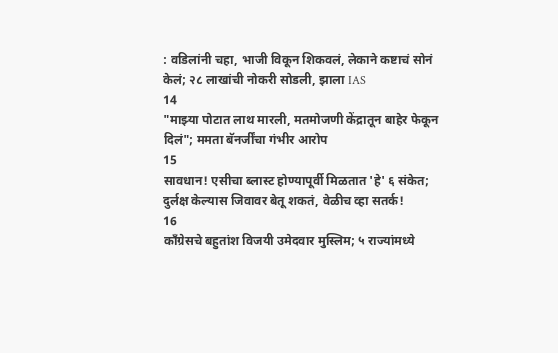: वडिलांनी चहा, भाजी विकून शिकवलं, लेकाने कष्टाचं सोनं केलं; २८ लाखांची नोकरी सोडली, झाला IAS
14
"माझ्या पोटात लाथ मारली, मतमोजणी केंद्रातून बाहेर फेकून दिलं"; ममता बॅनर्जींचा गंभीर आरोप
15
सावधान! एसीचा ब्लास्ट होण्यापूर्वी मिळतात 'हे' ६ संकेत; दुर्लक्ष केल्यास जिवावर बेतू शकतं, वेळीच व्हा सतर्क!
16
काँग्रेसचे बहुतांश विजयी उमेदवार मुस्लिम; ५ राज्यांमध्ये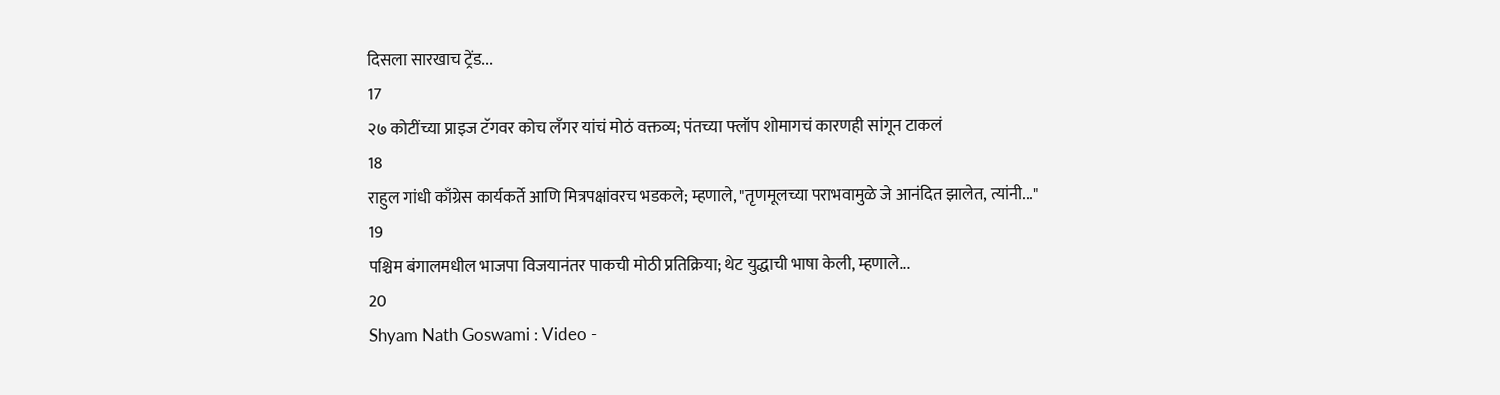दिसला सारखाच ट्रेंड...
17
२७ कोटींच्या प्राइज टॅगवर कोच लँगर यांचं मोठं वक्तव्य; पंतच्या फ्लॉप शोमागचं कारणही सांगून टाकलं
18
राहुल गांधी काँग्रेस कार्यकर्ते आणि मित्रपक्षांवरच भडकले; म्हणाले, "तृणमूलच्या पराभवामुळे जे आनंदित झालेत, त्यांनी..."
19
पश्चिम बंगालमधील भाजपा विजयानंतर पाकची मोठी प्रतिक्रिया; थेट युद्धाची भाषा केली, म्हणाले...
20
Shyam Nath Goswami : Video -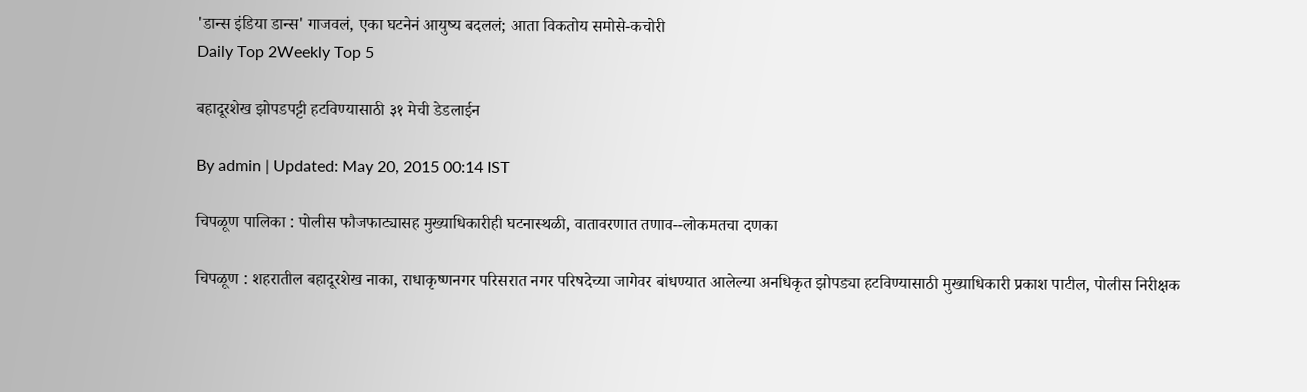'डान्स इंडिया डान्स' गाजवलं, एका घटनेनं आयुष्य बदललं; आता विकतोय समोसे-कचोरी
Daily Top 2Weekly Top 5

बहादूरशेख झोपडपट्टी हटविण्यासाठी ३१ मेची डेडलाईन

By admin | Updated: May 20, 2015 00:14 IST

चिपळूण पालिका : पोलीस फौजफाट्यासह मुख्याधिकारीही घटनास्थळी, वातावरणात तणाव--लोकमतचा दणका

चिपळूण : शहरातील बहादूरशेख नाका, राधाकृष्णनगर परिसरात नगर परिषदेच्या जागेवर बांधण्यात आलेल्या अनधिकृत झोपड्या हटविण्यासाठी मुख्याधिकारी प्रकाश पाटील, पोलीस निरीक्षक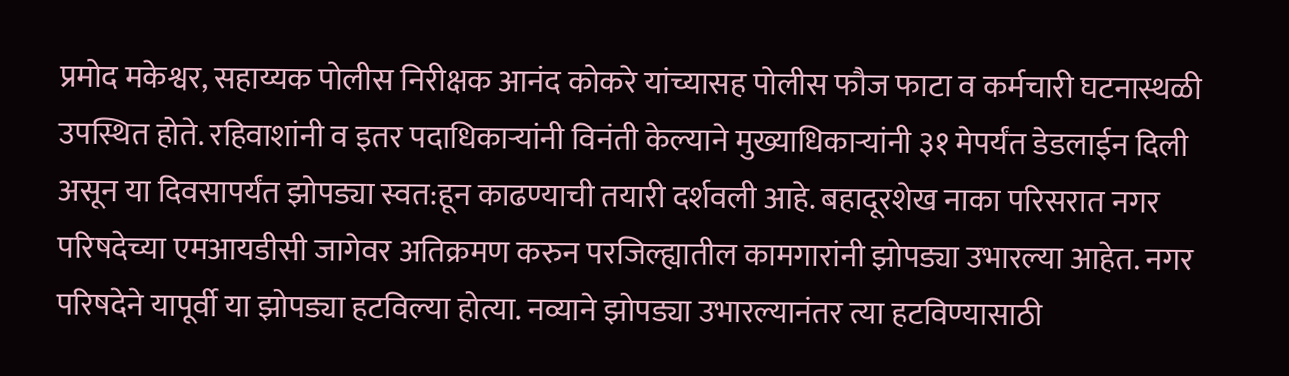प्रमोद मकेश्वर, सहाय्यक पोलीस निरीक्षक आनंद कोकरे यांच्यासह पोलीस फौज फाटा व कर्मचारी घटनास्थळी उपस्थित होते. रहिवाशांनी व इतर पदाधिकाऱ्यांनी विनंती केल्याने मुख्याधिकाऱ्यांनी ३१ मेपर्यंत डेडलाईन दिली असून या दिवसापर्यंत झोपड्या स्वत:हून काढण्याची तयारी दर्शवली आहे. बहादूरशेख नाका परिसरात नगर परिषदेच्या एमआयडीसी जागेवर अतिक्रमण करुन परजिल्ह्यातील कामगारांनी झोपड्या उभारल्या आहेत. नगर परिषदेने यापूर्वी या झोपड्या हटविल्या होत्या. नव्याने झोपड्या उभारल्यानंतर त्या हटविण्यासाठी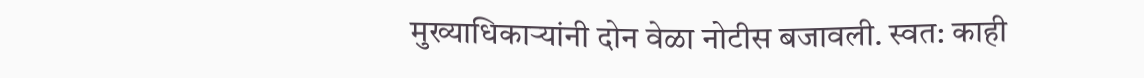मुख्याधिकाऱ्यांनी दोन वेळा नोटीस बजावली. स्वत: काही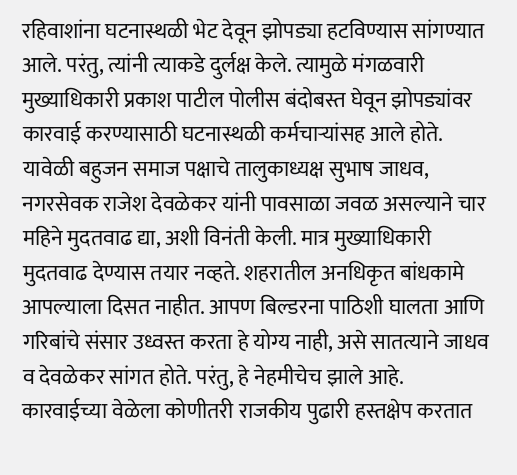रहिवाशांना घटनास्थळी भेट देवून झोपड्या हटविण्यास सांगण्यात आले. परंतु, त्यांनी त्याकडे दुर्लक्ष केले. त्यामुळे मंगळवारी मुख्याधिकारी प्रकाश पाटील पोलीस बंदोबस्त घेवून झोपड्यांवर कारवाई करण्यासाठी घटनास्थळी कर्मचाऱ्यांसह आले होते. यावेळी बहुजन समाज पक्षाचे तालुकाध्यक्ष सुभाष जाधव, नगरसेवक राजेश देवळेकर यांनी पावसाळा जवळ असल्याने चार महिने मुदतवाढ द्या, अशी विनंती केली. मात्र मुख्याधिकारी मुदतवाढ देण्यास तयार नव्हते. शहरातील अनधिकृत बांधकामे आपल्याला दिसत नाहीत. आपण बिल्डरना पाठिशी घालता आणि गरिबांचे संसार उध्वस्त करता हे योग्य नाही, असे सातत्याने जाधव व देवळेकर सांगत होते. परंतु, हे नेहमीचेच झाले आहे. कारवाईच्या वेळेला कोणीतरी राजकीय पुढारी हस्तक्षेप करतात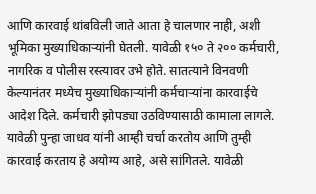आणि कारवाई थांबविली जाते आता हे चालणार नाही, अशी भूमिका मुख्याधिकाऱ्यांनी घेतली. यावेळी १५० ते २०० कर्मचारी, नागरिक व पोलीस रस्त्यावर उभे होते. सातत्याने विनवणी केल्यानंतर मध्येच मुख्याधिकाऱ्यांनी कर्मचाऱ्यांना कारवाईचे आदेश दिले. कर्मचारी झोपड्या उठविण्यासाठी कामाला लागले. यावेळी पुन्हा जाधव यांनी आम्ही चर्चा करतोय आणि तुम्ही कारवाई करताय हे अयोग्य आहे, असे सांगितले. यावेळी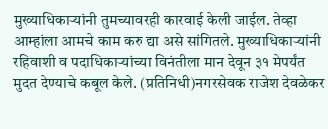मुख्याधिकाऱ्यांनी तुमच्यावरही कारवाई केली जाईल. तेव्हा आम्हांला आमचे काम करु द्या असे सांगितले. मुख्याधिकाऱ्यांनी रहिवाशी व पदाधिकाऱ्यांच्या विनंतीला मान देवून ३१ मेपर्यंत मुदत देण्याचे कबूल केले. (प्रतिनिधी)नगरसेवक राजेश देवळेकर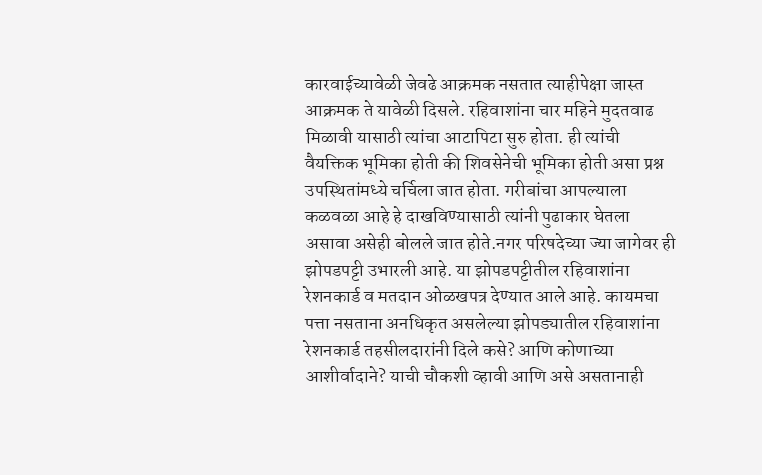कारवाईच्यावेळी जेवढे आक्रमक नसतात त्याहीपेक्षा जास्त आक्रमक ते यावेळी दिसले. रहिवाशांना चार महिने मुदतवाढ मिळावी यासाठी त्यांचा आटापिटा सुरु होता. ही त्यांची वैयक्तिक भूमिका होती की शिवसेनेची भूमिका होती असा प्रश्न उपस्थितांमध्ये चर्चिला जात होता. गरीबांचा आपल्याला कळवळा आहे हे दाखविण्यासाठी त्यांनी पुढाकार घेतला असावा असेही बोलले जात होते.नगर परिषदेच्या ज्या जागेवर ही झोपडपट्टी उभारली आहे. या झोपडपट्टीतील रहिवाशांना रेशनकार्ड व मतदान ओळखपत्र देण्यात आले आहे. कायमचा पत्ता नसताना अनधिकृत असलेल्या झोपड्यातील रहिवाशांना रेशनकार्ड तहसीलदारांनी दिले कसे? आणि कोणाच्या आशीर्वादाने? याची चौकशी व्हावी आणि असे असतानाही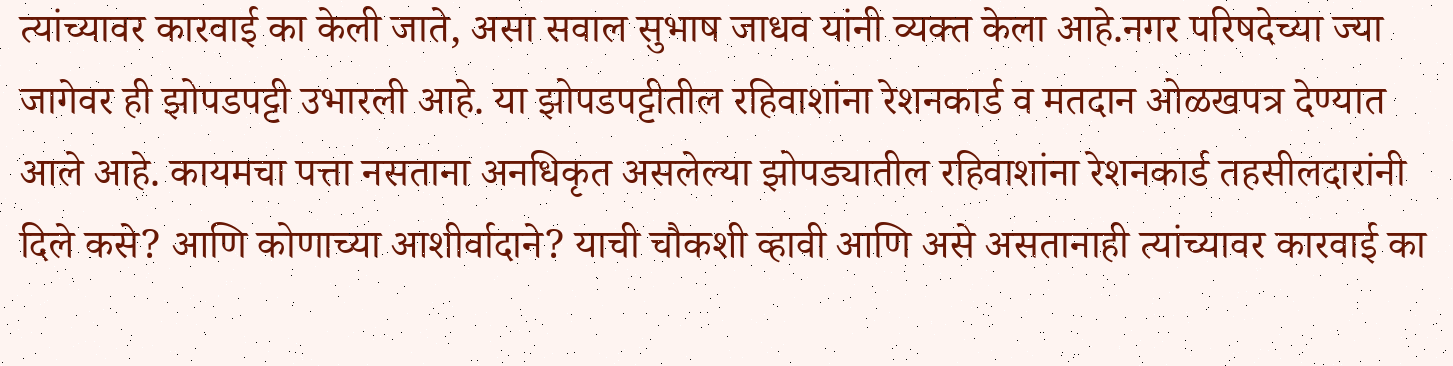त्यांच्यावर कारवाई का केली जाते, असा सवाल सुभाष जाधव यांनी व्यक्त केला आहे.नगर परिषदेच्या ज्या जागेवर ही झोपडपट्टी उभारली आहे. या झोपडपट्टीतील रहिवाशांना रेशनकार्ड व मतदान ओळखपत्र देण्यात आले आहे. कायमचा पत्ता नसताना अनधिकृत असलेल्या झोपड्यातील रहिवाशांना रेशनकार्ड तहसीलदारांनी दिले कसे? आणि कोणाच्या आशीर्वादाने? याची चौकशी व्हावी आणि असे असतानाही त्यांच्यावर कारवाई का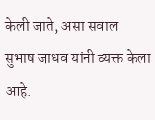केली जाते, असा सवाल सुभाष जाधव यांनी व्यक्त केला आहे.